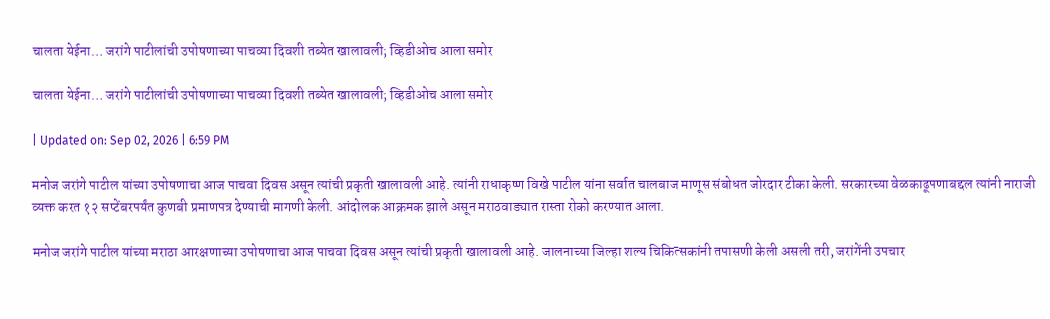चालता येईना… जरांगे पाटीलांची उपोषणाच्या पाचव्या दिवशी तब्येत खालावली; व्हिडीओच आला समोर

चालता येईना… जरांगे पाटीलांची उपोषणाच्या पाचव्या दिवशी तब्येत खालावली; व्हिडीओच आला समोर

| Updated on: Sep 02, 2026 | 6:59 PM

मनोज जरांगे पाटील यांच्या उपोषणाचा आज पाचवा दिवस असून त्यांची प्रकृती खालावली आहे. त्यांनी राधाकृष्ण विखे पाटील यांना सर्वात चालबाज माणूस संबोधत जोरदार टीका केली. सरकारच्या वेळकाढूपणाबद्दल त्यांनी नाराजी व्यक्त करत १२ सप्टेंबरपर्यंत कुणबी प्रमाणपत्र देण्याची मागणी केली. आंदोलक आक्रमक झाले असून मराठवाड्यात रास्ता रोको करण्यात आला.

मनोज जरांगे पाटील यांच्या मराठा आरक्षणाच्या उपोषणाचा आज पाचवा दिवस असून त्यांची प्रकृती खालावली आहे. जालनाच्या जिल्हा शल्य चिकित्सकांनी तपासणी केली असली तरी, जरांगेंनी उपचार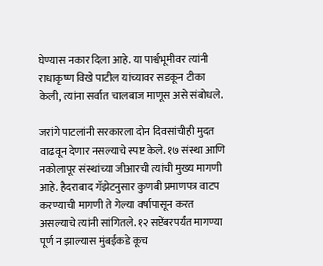घेण्यास नकार दिला आहे. या पार्श्वभूमीवर त्यांनी राधाकृष्ण विखे पाटील यांच्यावर सडकून टीका केली, त्यांना सर्वात चालबाज माणूस असे संबोधले.

जरांगे पाटलांनी सरकारला दोन दिवसांचीही मुदत वाढवून देणार नसल्याचे स्पष्ट केले. १७ संस्था आणि नकोलापूर संस्थांच्या जीआरची त्यांची मुख्य मागणी आहे. हैदराबाद गॅझेटनुसार कुणबी प्रमाणपत्र वाटप करण्याची मागणी ते गेल्या वर्षापासून करत असल्याचे त्यांनी सांगितले. १२ सप्टेंबरपर्यंत मागण्या पूर्ण न झाल्यास मुंबईकडे कूच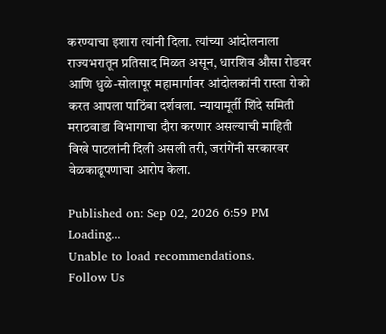करण्याचा इशारा त्यांनी दिला. त्यांच्या आंदोलनाला राज्यभरातून प्रतिसाद मिळत असून, धारशिव औसा रोडवर आणि धुळे-सोलापूर महामार्गावर आंदोलकांनी रास्ता रोको करत आपला पाठिंबा दर्शवला. न्यायामूर्ती शिंदे समिती मराठवाडा विभागाचा दौरा करणार असल्याची माहिती विखे पाटलांनी दिली असली तरी, जरांगेंनी सरकारवर वेळकाढूपणाचा आरोप केला.

Published on: Sep 02, 2026 6:59 PM
Loading...
Unable to load recommendations.
Follow Us